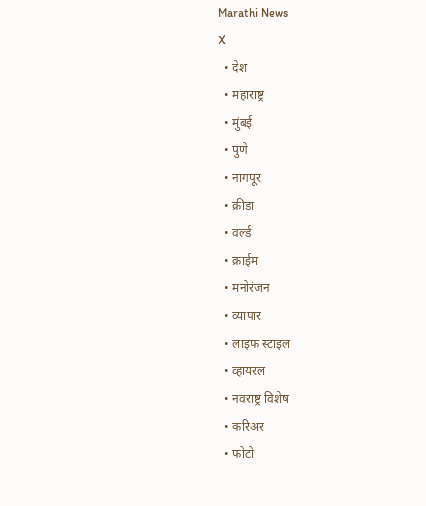Marathi News
X
  • देश
  • महाराष्ट्र
  • मुंबई
  • पुणे
  • नागपूर
  • क्रीडा
  • वर्ल्ड
  • क्राईम
  • मनोरंजन
  • व्यापार
  • लाइफ स्टाइल
  • व्हायरल
  • नवराष्ट्र विशेष
  • करिअर
  • फोटो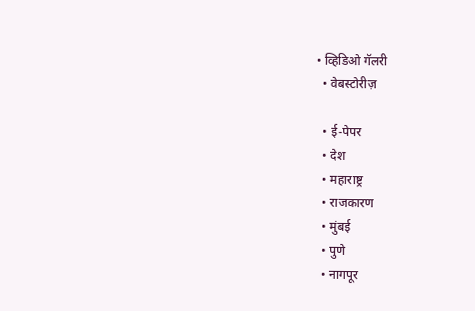• व्हिडिओ गॅलरी
  • वेबस्टोरीज़

  • ई-पेपर
  • देश
  • महाराष्ट्र
  • राजकारण
  • मुंबई
  • पुणे
  • नागपूर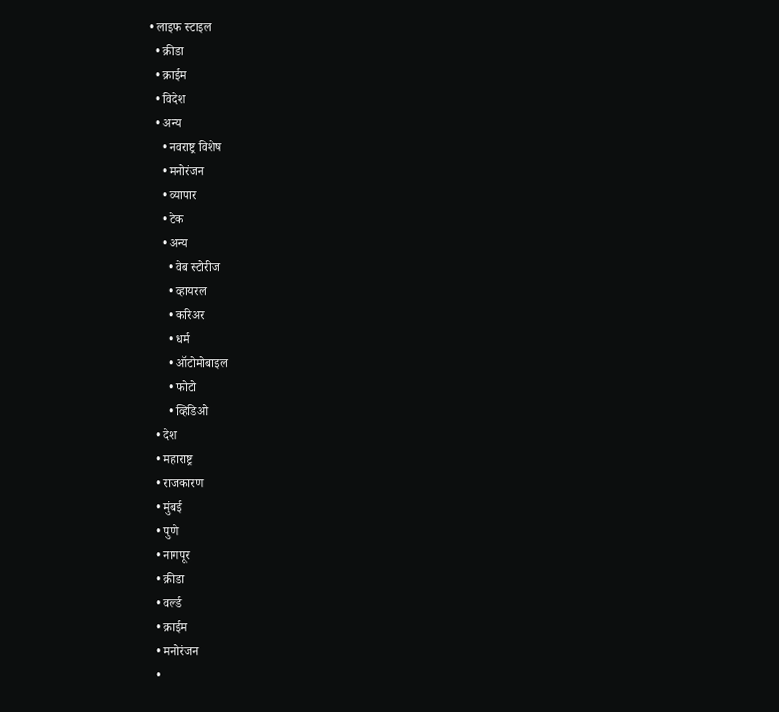• लाइफ स्टाइल
  • क्रीडा
  • क्राईम
  • विदेश
  • अन्य
    • नवराष्ट्र विशेष
    • मनोरंजन
    • व्यापार
    • टेक
    • अन्य
      • वेब स्टोरीज
      • व्हायरल
      • करिअर
      • धर्म
      • ऑटोमोबाइल
      • फोटो
      • व्हिडिओ
  • देश
  • महाराष्ट्र
  • राजकारण
  • मुंबई
  • पुणे
  • नागपूर
  • क्रीडा
  • वर्ल्ड
  • क्राईम
  • मनोरंजन
  •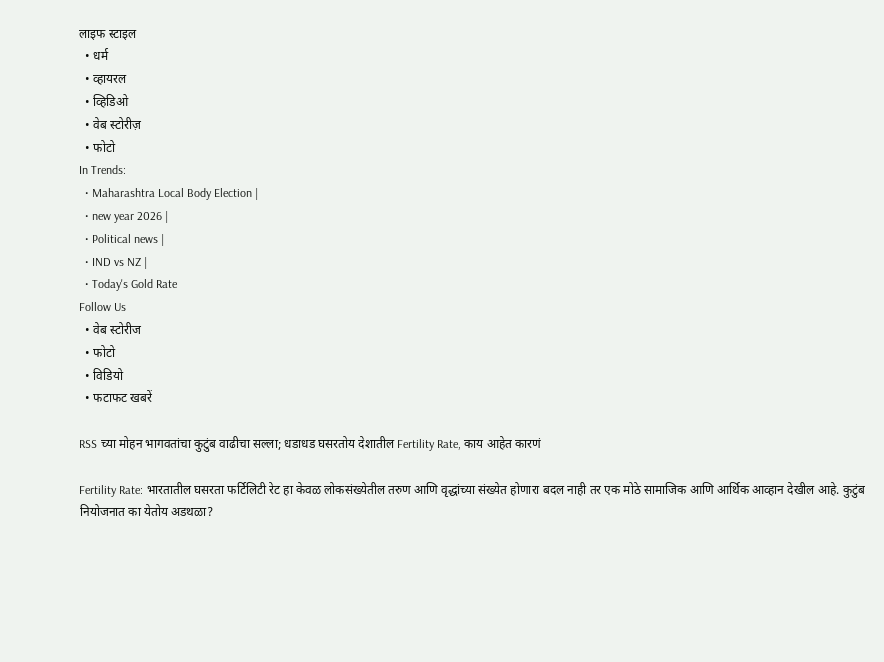लाइफ स्टाइल
  • धर्म
  • व्हायरल
  • व्हिडिओ
  • वेब स्टोरीज़
  • फोटो
In Trends:
  • Maharashtra Local Body Election |
  • new year 2026 |
  • Political news |
  • IND vs NZ |
  • Today's Gold Rate
Follow Us
  • वेब स्टोरीज
  • फोटो
  • विडियो
  • फटाफट खबरें

RSS च्या मोहन भागवतांचा कुटुंब वाढीचा सल्ला; धडाधड घसरतोय देशातील Fertility Rate, काय आहेत कारणं

Fertility Rate: भारतातील घसरता फर्टिलिटी रेट हा केवळ लोकसंख्येतील तरुण आणि वृद्धांच्या संख्येत होणारा बदल नाही तर एक मोठे सामाजिक आणि आर्थिक आव्हान देखील आहे. कुटुंब नियोजनात का येतोय अडथळा?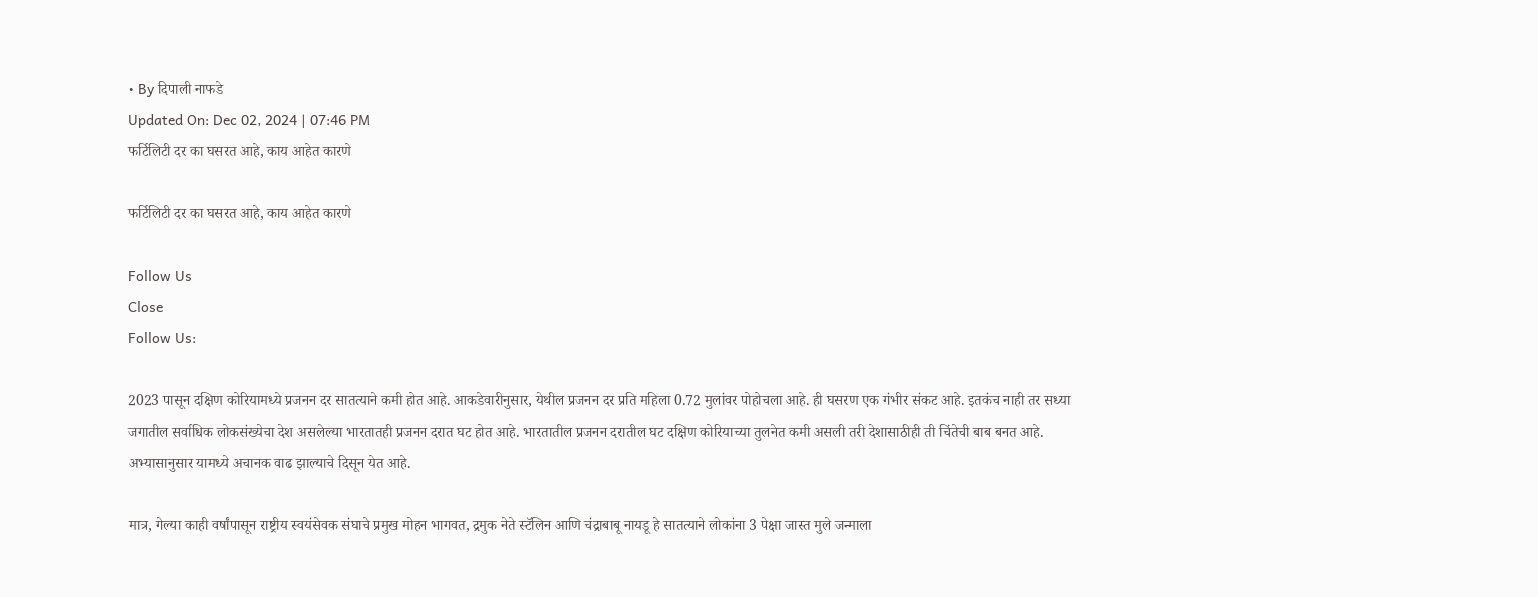• By दिपाली नाफडे
Updated On: Dec 02, 2024 | 07:46 PM
फर्टिलिटी दर का घसरत आहे, काय आहेत कारणे

फर्टिलिटी दर का घसरत आहे, काय आहेत कारणे

Follow Us
Close
Follow Us:

2023 पासून दक्षिण कोरियामध्ये प्रजनन दर सातत्याने कमी होत आहे. आकडेवारीनुसार, येथील प्रजनन दर प्रति महिला 0.72 मुलांवर पोहोचला आहे. ही घसरण एक गंभीर संकट आहे. इतकंच नाही तर सध्या जगातील सर्वाधिक लोकसंख्येचा देश असलेल्या भारतातही प्रजनन दरात घट होत आहे. भारतातील प्रजनन दरातील घट दक्षिण कोरियाच्या तुलनेत कमी असली तरी देशासाठीही ती चिंतेची बाब बनत आहे. अभ्यासानुसार यामध्ये अचानक वाढ झाल्याचे दिसून येत आहे.

मात्र, गेल्या काही वर्षांपासून राष्ट्रीय स्वयंसेवक संघाचे प्रमुख मोहन भागवत, द्रमुक नेते स्टॅलिन आणि चंद्राबाबू नायडू हे सातत्याने लोकांना 3 पेक्षा जास्त मुले जन्माला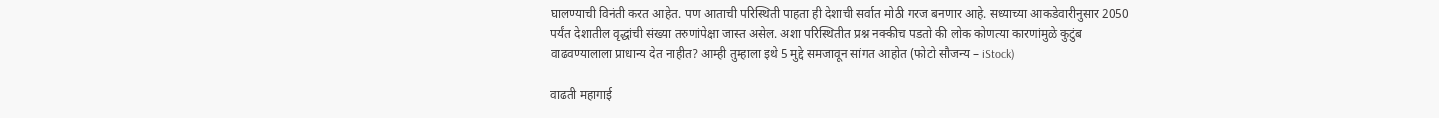घालण्याची विनंती करत आहेत. पण आताची परिस्थिती पाहता ही देशाची सर्वात मोठी गरज बनणार आहे. सध्याच्या आकडेवारीनुसार 2050 पर्यंत देशातील वृद्धांची संख्या तरुणांपेक्षा जास्त असेल. अशा परिस्थितीत प्रश्न नक्कीच पडतो की लोक कोणत्या कारणांमुळे कुटुंब वाढवण्यालाला प्राधान्य देत नाहीत? आम्ही तुम्हाला इथे 5 मुद्दे समजावून सांगत आहोत (फोटो सौजन्य – iStock)

वाढती महागाई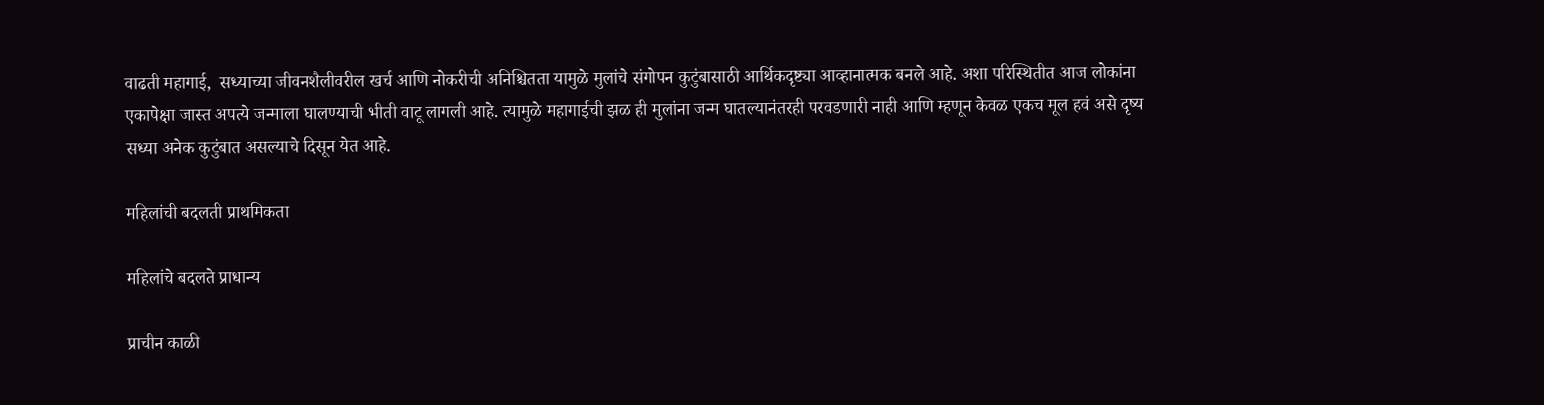वाढती महागाई,  सध्याच्या जीवनशैलीवरील खर्च आणि नोकरीची अनिश्चितता यामुळे मुलांचे संगोपन कुटुंबासाठी आर्थिकदृष्ट्या आव्हानात्मक बनले आहे. अशा परिस्थितीत आज लोकांना एकापेक्षा जास्त अपत्ये जन्माला घालण्याची भीती वाटू लागली आहे. त्यामुळे महागाईची झळ ही मुलांना जन्म घातल्यानंतरही परवडणारी नाही आणि म्हणून केवळ एकच मूल हवं असे दृष्य सध्या अनेक कुटुंबात असल्याचे दिसून येत आहे.

महिलांची बदलती प्राथमिकता

महिलांचे बदलते प्राधान्य

प्राचीन काळी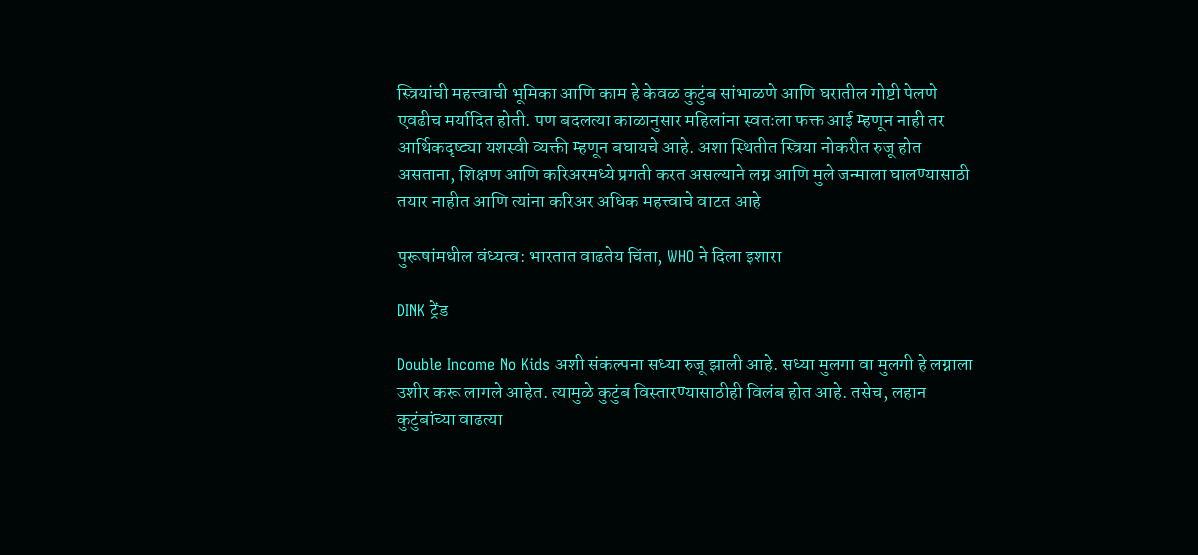स्त्रियांची महत्त्वाची भूमिका आणि काम हे केवळ कुटुंब सांभाळणे आणि घरातील गोष्टी पेलणे एवढीच मर्यादित होती. पण बदलत्या काळानुसार महिलांना स्वतःला फक्त आई म्हणून नाही तर आर्थिकदृष्ट्या यशस्वी व्यक्ती म्हणून बघायचे आहे. अशा स्थितीत स्त्रिया नोकरीत रुजू होत असताना, शिक्षण आणि करिअरमध्ये प्रगती करत असल्याने लग्न आणि मुले जन्माला घालण्यासाठी तयार नाहीत आणि त्यांना करिअर अधिक महत्त्वाचे वाटत आहे

पुरूषांमधील वंध्यत्व: भारतात वाढतेय चिंता, WHO ने दिला इशारा

DINK ट्रेंड

Double Income No Kids अशी संकल्पना सध्या रुजू झाली आहे. सध्या मुलगा वा मुलगी हे लग्नाला उशीर करू लागले आहेत. त्यामुळे कुटुंब विस्तारण्यासाठीही विलंब होत आहे. तसेच, लहान कुटुंबांच्या वाढत्या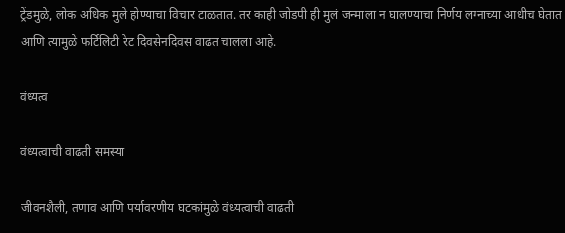ट्रेंडमुळे, लोक अधिक मुले होण्याचा विचार टाळतात. तर काही जोडपी ही मुलं जन्माला न घालण्याचा निर्णय लग्नाच्या आधीच घेतात आणि त्यामुळे फर्टिलिटी रेट दिवसेनदिवस वाढत चालला आहे.

वंध्यत्व

वंध्यत्वाची वाढती समस्या

जीवनशैली, तणाव आणि पर्यावरणीय घटकांमुळे वंध्यत्वाची वाढती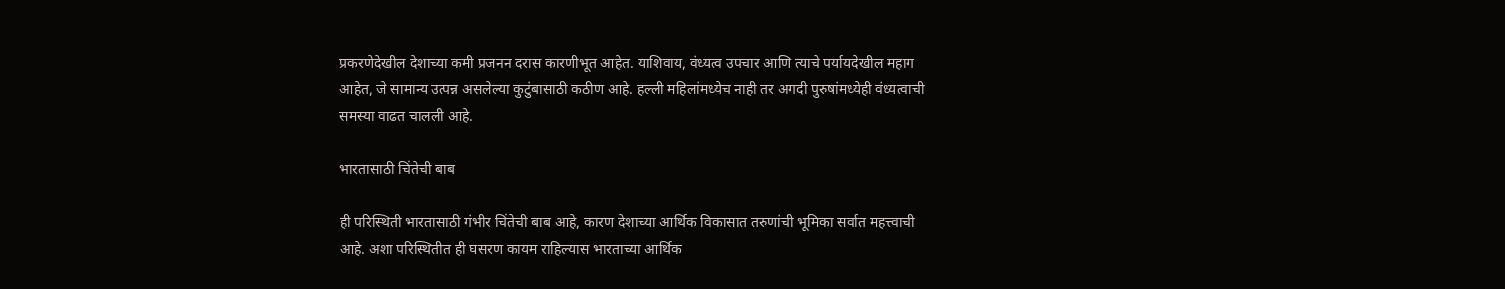प्रकरणेदेखील देशाच्या कमी प्रजनन दरास कारणीभूत आहेत. याशिवाय, वंध्यत्व उपचार आणि त्याचे पर्यायदेखील महाग आहेत, जे सामान्य उत्पन्न असलेल्या कुटुंबासाठी कठीण आहे. हल्ली महिलांमध्येच नाही तर अगदी पुरुषांमध्येही वंध्यत्वाची समस्या वाढत चालली आहे.

भारतासाठी चिंतेची बाब

ही परिस्थिती भारतासाठी गंभीर चिंतेची बाब आहे, कारण देशाच्या आर्थिक विकासात तरुणांची भूमिका सर्वात महत्त्वाची आहे. अशा परिस्थितीत ही घसरण कायम राहिल्यास भारताच्या आर्थिक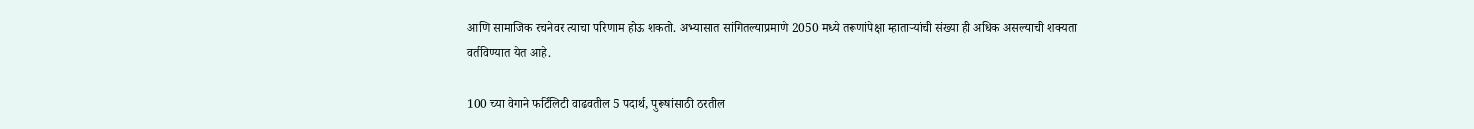आणि सामाजिक रचनेवर त्याचा परिणाम होऊ शकतो. अभ्यासात सांगितल्याप्रमाणे 2050 मध्ये तरूणांपेक्षा म्हाताऱ्यांची संख्या ही अधिक असल्याची शक्यता वर्तविण्यात येत आहे.

100 च्या वेगाने फर्टिलिटी वाढवतील 5 पदार्थ, पुरूषांसाठी ठरतील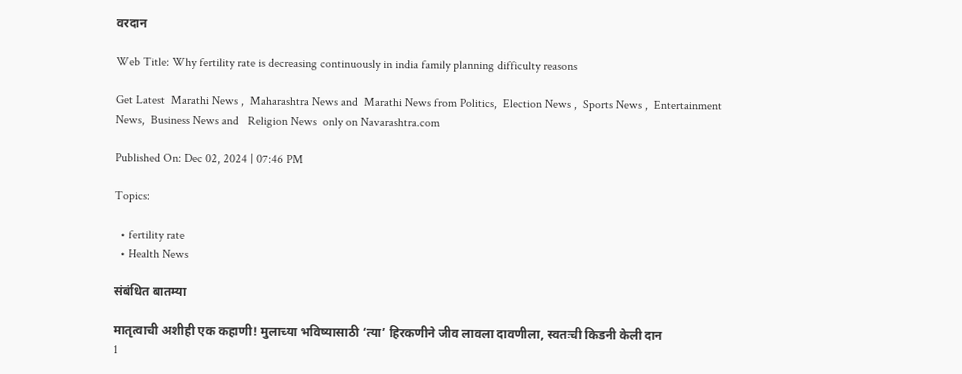वरदान

Web Title: Why fertility rate is decreasing continuously in india family planning difficulty reasons

Get Latest  Marathi News ,  Maharashtra News and  Marathi News from Politics,  Election News ,  Sports News ,  Entertainment News,  Business News and   Religion News  only on Navarashtra.com

Published On: Dec 02, 2024 | 07:46 PM

Topics:

  • fertility rate
  • Health News

संबंधित बातम्या

मातृत्वाची अशीही एक कहाणी! मुलाच्या भविष्यासाठी ‘त्या’ हिरकणीने जीव लावला दावणीला, स्वतःची किडनी केली दान
1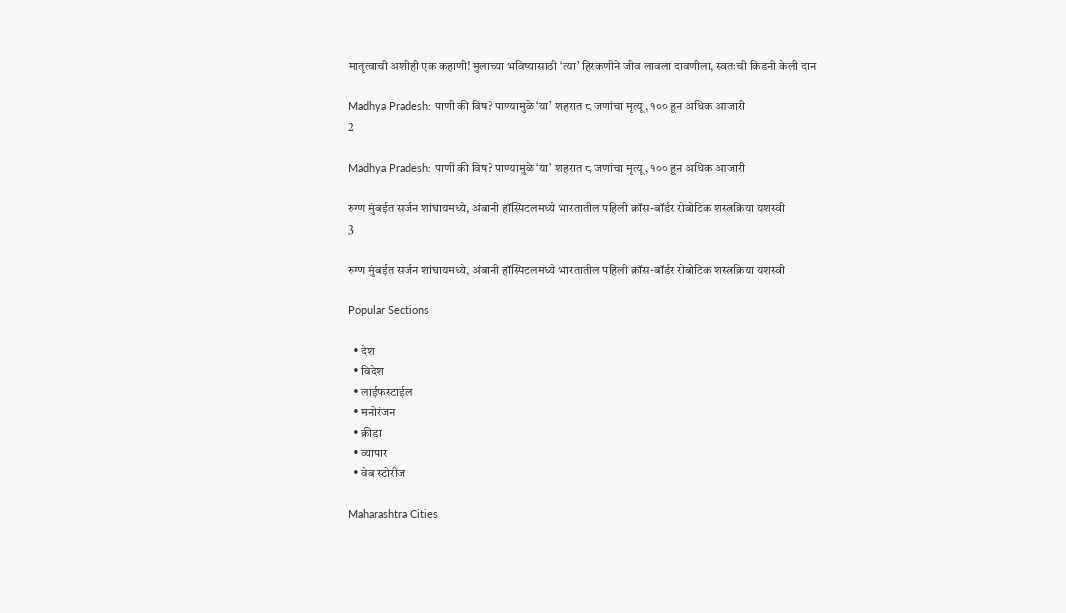मातृत्वाची अशीही एक कहाणी! मुलाच्या भविष्यासाठी ‘त्या’ हिरकणीने जीव लावला दावणीला, स्वतःची किडनी केली दान

Madhya Pradesh: पाणी की विष? पाण्यामुळे ‘या’ शहरात ८ जणांचा मृत्यू, १०० हून अधिक आजारी
2

Madhya Pradesh: पाणी की विष? पाण्यामुळे ‘या’ शहरात ८ जणांचा मृत्यू, १०० हून अधिक आजारी

रुग्ण मुंबईत सर्जन शांघायमध्ये, अंबानी हॉस्पिटलमध्ये भारतातील पहिली क्रॉस-बॉर्डर रोबोटिक शस्त्रक्रिया यशस्वी
3

रुग्ण मुंबईत सर्जन शांघायमध्ये, अंबानी हॉस्पिटलमध्ये भारतातील पहिली क्रॉस-बॉर्डर रोबोटिक शस्त्रक्रिया यशस्वी

Popular Sections

  • देश
  • विदेश
  • लाईफस्टाईल
  • मनोरंजन
  • क्रीडा
  • व्यापार
  • वेब स्टोरीज

Maharashtra Cities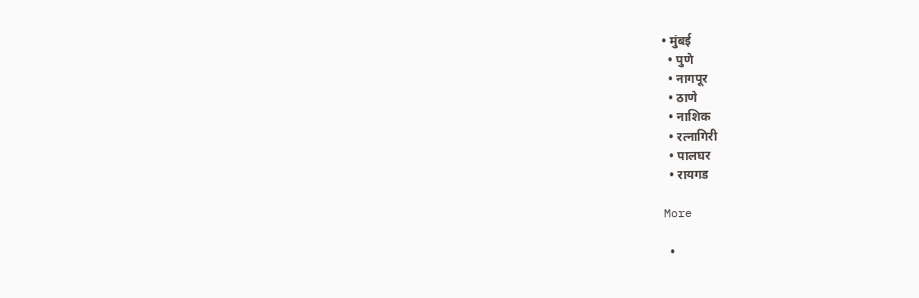• मुंबई
  • पुणे
  • नागपूर
  • ठाणे
  • नाशिक
  • रत्नागिरी
  • पालघर
  • रायगड

More

  •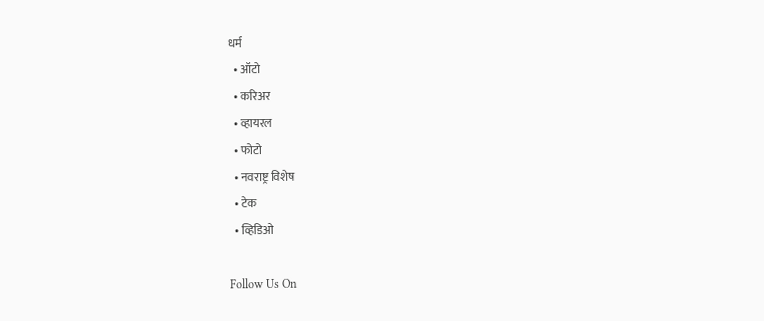धर्म
  • ऑटो
  • करिअर
  • व्हायरल
  • फोटो
  • नवराष्ट्र विशेष
  • टेक
  • व्हिडिओ

Follow Us On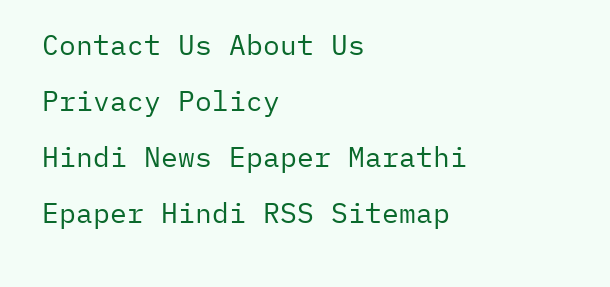Contact Us About Us Privacy Policy
Hindi News Epaper Marathi Epaper Hindi RSS Sitemap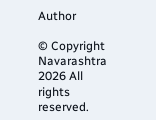Author

© Copyright Navarashtra 2026 All rights reserved.